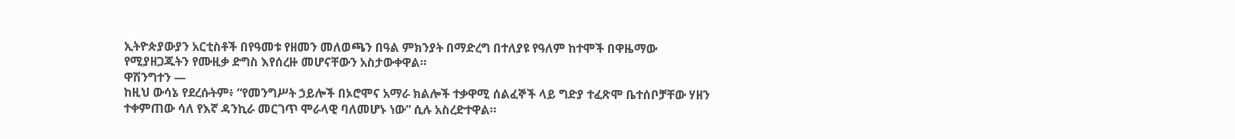ኢትዮጵያውያን አርቲስቶች በየዓመቱ የዘመን መለወጫን በዓል ምክንያት በማድረግ በተለያዩ የዓለም ከተሞች በዋዜማው የሚያዘጋጁትን የሙዚቃ ድግስ እየሰረዙ መሆናቸውን አስታውቀዋል።
ዋሽንግተን —
ከዚህ ውሳኔ የደረሱትም፥ “የመንግሥት ኃይሎች በኦሮሞና አማራ ክልሎች ተቃዋሚ ሰልፈኞች ላይ ግድያ ተፈጽሞ ቤተሰቦቻቸው ሃዘን ተቀምጠው ሳለ የእኛ ዳንኪራ መርገጥ ሞራላዊ ባለመሆኑ ነው” ሲሉ አስረድተዋል።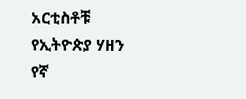አርቲስቶቹ የኢትዮጵያ ሃዘን የኛ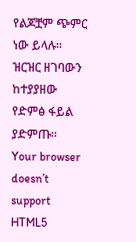የልጆቿም ጭምር ነው ይላሉ።
ዝርዝር ዘገባውን ከተያያዘው የድምፅ ፋይል ያድምጡ።
Your browser doesn’t support HTML5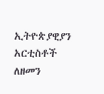ኢትዮጵያዊያን አርቲስቶች ለዘመን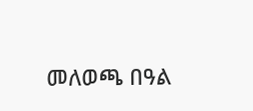መለወጫ በዓል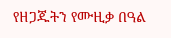የዘጋጁትን የሙዚቃ በዓል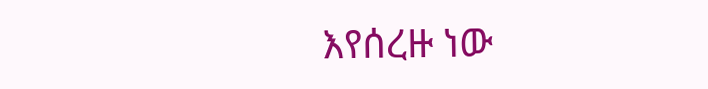እየሰረዙ ነው